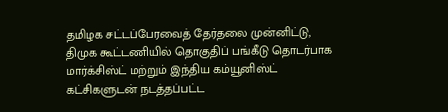தமிழக சட்டப்பேரவைத் தேர்தலை முன்னிட்டு, திமுக கூட்டணியில் தொகுதிப் பங்கீடு தொடர்பாக மார்க்சிஸ்ட் மற்றும் இந்திய கம்யூனிஸ்ட் கட்சிகளுடன் நடத்தப்பட்ட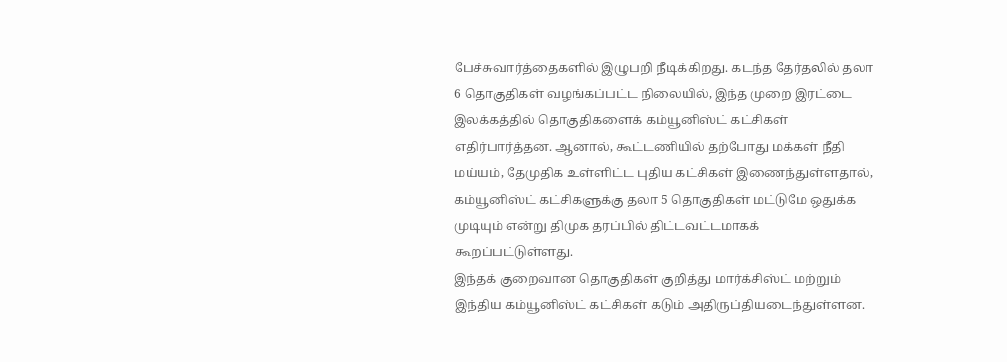பேச்சுவார்த்தைகளில் இழுபறி நீடிக்கிறது. கடந்த தேர்தலில் தலா 6 தொகுதிகள் வழங்கப்பட்ட நிலையில், இந்த முறை இரட்டை இலக்கத்தில் தொகுதிகளைக் கம்யூனிஸ்ட் கட்சிகள் எதிர்பார்த்தன. ஆனால், கூட்டணியில் தற்போது மக்கள் நீதி மய்யம், தேமுதிக உள்ளிட்ட புதிய கட்சிகள் இணைந்துள்ளதால், கம்யூனிஸ்ட் கட்சிகளுக்கு தலா 5 தொகுதிகள் மட்டுமே ஒதுக்க முடியும் என்று திமுக தரப்பில் திட்டவட்டமாகக் கூறப்பட்டுள்ளது.
இந்தக் குறைவான தொகுதிகள் குறித்து மார்க்சிஸ்ட் மற்றும் இந்திய கம்யூனிஸ்ட் கட்சிகள் கடும் அதிருப்தியடைந்துள்ளன.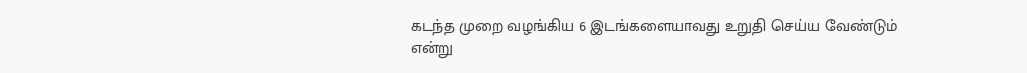கடந்த முறை வழங்கிய 6 இடங்களையாவது உறுதி செய்ய வேண்டும் என்று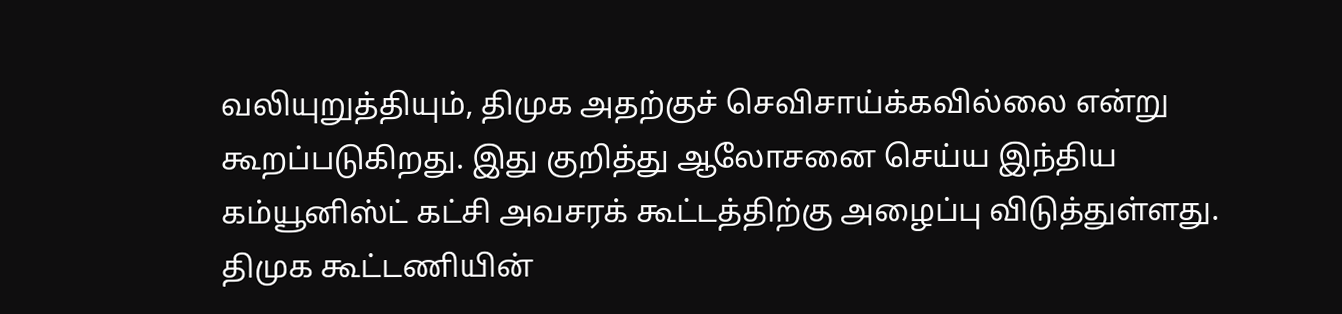வலியுறுத்தியும், திமுக அதற்குச் செவிசாய்க்கவில்லை என்று கூறப்படுகிறது. இது குறித்து ஆலோசனை செய்ய இந்திய கம்யூனிஸ்ட் கட்சி அவசரக் கூட்டத்திற்கு அழைப்பு விடுத்துள்ளது. திமுக கூட்டணியின்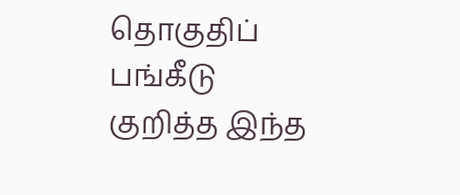தொகுதிப் பங்கீடு குறித்த இந்த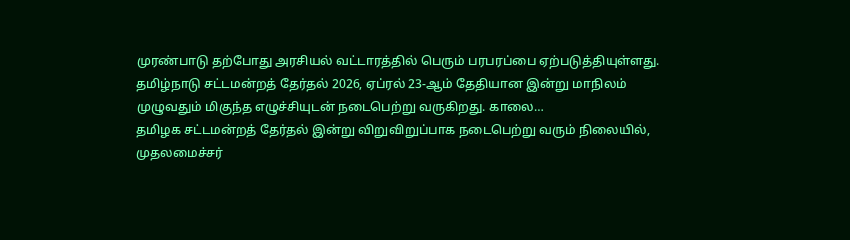முரண்பாடு தற்போது அரசியல் வட்டாரத்தில் பெரும் பரபரப்பை ஏற்படுத்தியுள்ளது.
தமிழ்நாடு சட்டமன்றத் தேர்தல் 2026, ஏப்ரல் 23-ஆம் தேதியான இன்று மாநிலம் முழுவதும் மிகுந்த எழுச்சியுடன் நடைபெற்று வருகிறது. காலை…
தமிழக சட்டமன்றத் தேர்தல் இன்று விறுவிறுப்பாக நடைபெற்று வரும் நிலையில், முதலமைச்சர்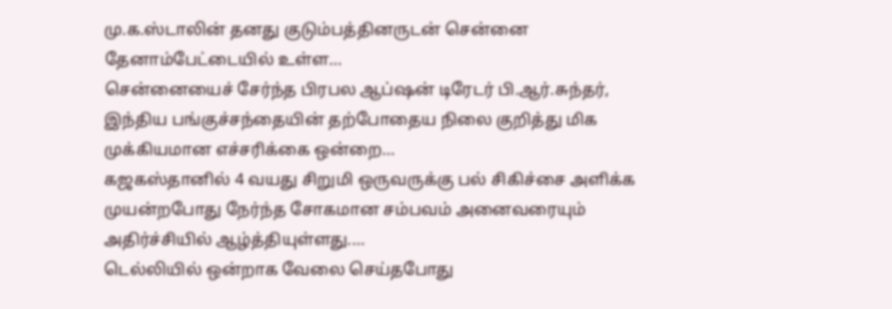மு.க.ஸ்டாலின் தனது குடும்பத்தினருடன் சென்னை தேனாம்பேட்டையில் உள்ள…
சென்னையைச் சேர்ந்த பிரபல ஆப்ஷன் டிரேடர் பி.ஆர்.சுந்தர், இந்திய பங்குச்சந்தையின் தற்போதைய நிலை குறித்து மிக முக்கியமான எச்சரிக்கை ஒன்றை…
கஜகஸ்தானில் 4 வயது சிறுமி ஒருவருக்கு பல் சிகிச்சை அளிக்க முயன்றபோது நேர்ந்த சோகமான சம்பவம் அனைவரையும் அதிர்ச்சியில் ஆழ்த்தியுள்ளது.…
டெல்லியில் ஒன்றாக வேலை செய்தபோது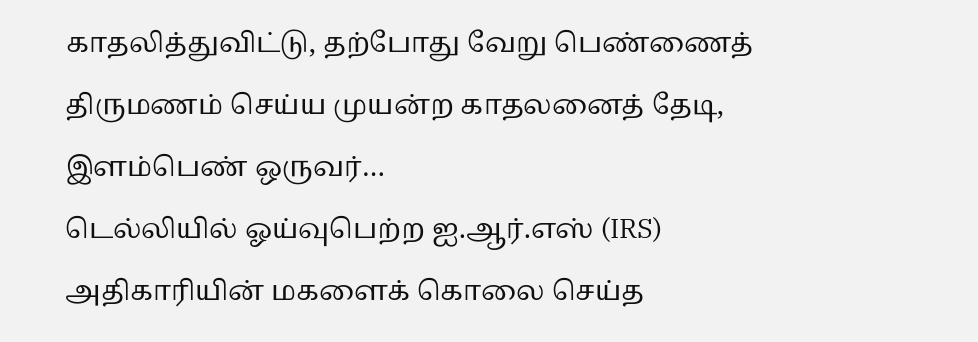காதலித்துவிட்டு, தற்போது வேறு பெண்ணைத் திருமணம் செய்ய முயன்ற காதலனைத் தேடி, இளம்பெண் ஒருவர்…
டெல்லியில் ஓய்வுபெற்ற ஐ.ஆர்.எஸ் (IRS) அதிகாரியின் மகளைக் கொலை செய்த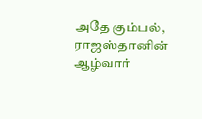அதே கும்பல், ராஜஸ்தானின் ஆழ்வார்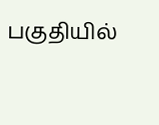பகுதியில்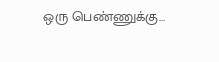ஒரு பெண்ணுக்கு…